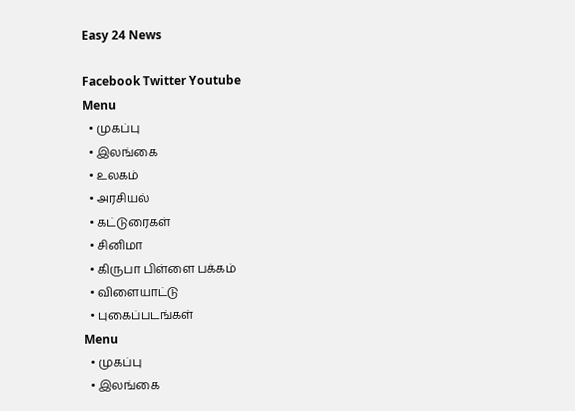Easy 24 News

Facebook Twitter Youtube
Menu
  • முகப்பு
  • இலங்கை
  • உலகம்
  • அரசியல்
  • கட்டுரைகள்
  • சினிமா
  • கிருபா பிள்ளை பக்கம்
  • விளையாட்டு
  • புகைப்படங்கள்
Menu
  • முகப்பு
  • இலங்கை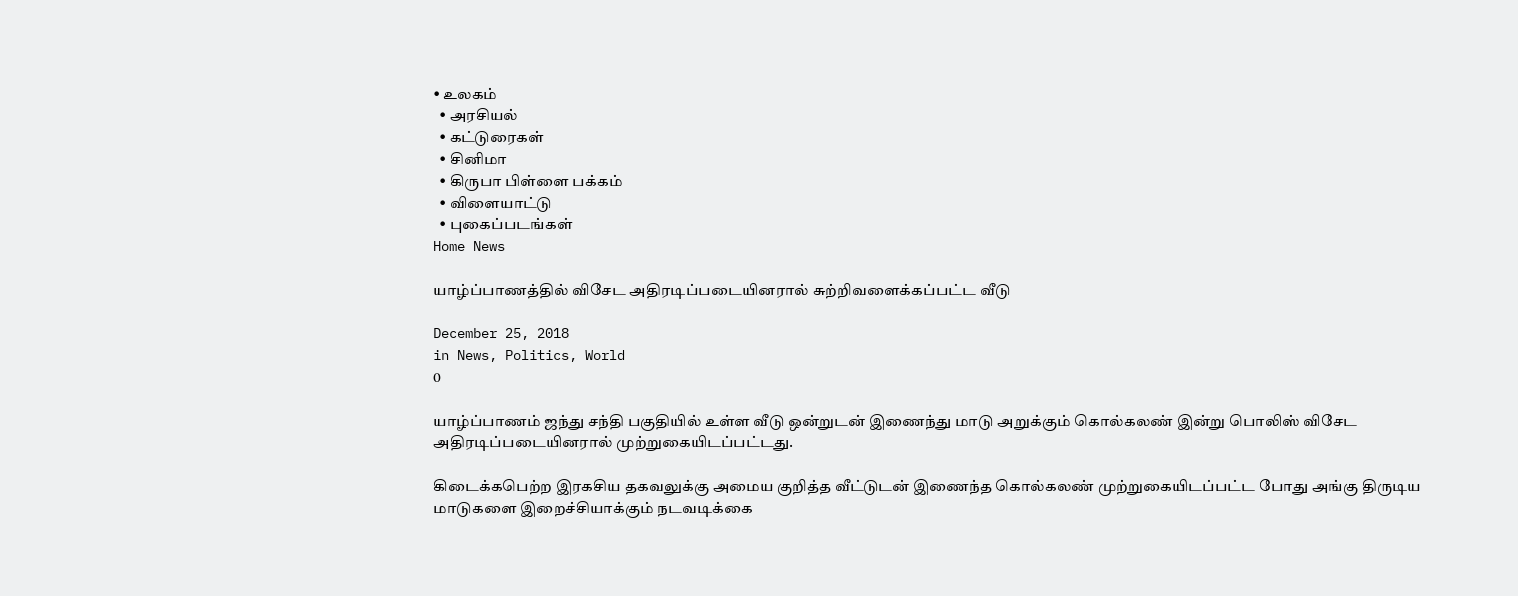• உலகம்
  • அரசியல்
  • கட்டுரைகள்
  • சினிமா
  • கிருபா பிள்ளை பக்கம்
  • விளையாட்டு
  • புகைப்படங்கள்
Home News

யாழ்ப்பாணத்தில் விசேட அதிரடிப்படையினரால் சுற்றிவளைக்கப்பட்ட வீடு

December 25, 2018
in News, Politics, World
0

யாழ்ப்பாணம் ஜந்து சந்தி பகுதியில் உள்ள வீடு ஒன்றுடன் இணைந்து மாடு அறுக்கும் கொல்கலண் இன்று பொலிஸ் விசேட அதிரடிப்படையினரால் முற்றுகையிடப்பட்டது.

கிடைக்கபெற்ற இரகசிய தகவலுக்கு அமைய குறித்த வீட்டுடன் இணைந்த கொல்கலண் முற்றுகையிடப்பட்ட போது அங்கு திருடிய மாடுகளை இறைச்சியாக்கும் நடவடிக்கை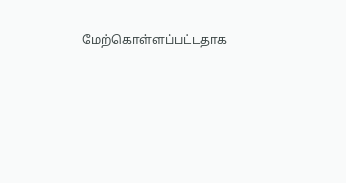மேற்கொள்ளப்பட்டதாக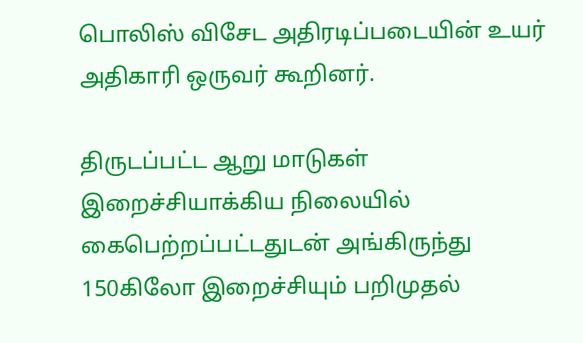பொலிஸ் விசேட அதிரடிப்படையின் உயர் அதிகாரி ஒருவர் கூறினர்.

திருடப்பட்ட ஆறு மாடுகள் இறைச்சியாக்கிய நிலையில் கைபெற்றப்பட்டதுடன் அங்கிருந்து 150கிலோ இறைச்சியும் பறிமுதல்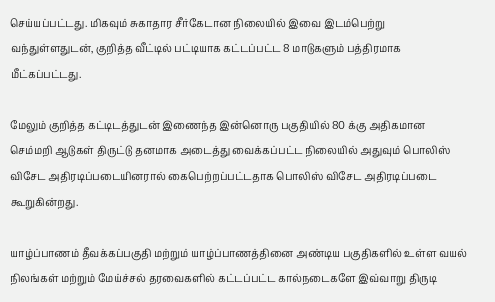செய்யப்பட்டது. மிகவும் சுகாதார சீர்கேடான நிலையில் இவை இடம்பெற்று வந்துள்ளதுடன், குறித்த வீட்டில் பட்டியாக கட்டப்பட்ட 8 மாடுகளும் பத்திரமாக மீட்கப்பட்டது.

மேலும் குறித்த கட்டிடத்துடன் இணைந்த இன்னொரு பகுதியில் 80 க்கு அதிகமான செம்மறி ஆடுகள் திருட்டு தனமாக அடைத்து வைக்கப்பட்ட நிலையில் அதுவும் பொலிஸ் விசேட அதிரடிப்படையினரால் கைபெற்றப்பட்டதாக பொலிஸ் விசேட அதிரடிப்படை கூறுகின்றது.

யாழ்ப்பாணம் தீவக்கப்பகுதி மற்றும் யாழ்ப்பாணத்தினை அண்டிய பகுதிகளில் உள்ள வயல் நிலங்கள் மற்றும் மேய்ச்சல் தரவைகளில் கட்டப்பட்ட கால்நடைகளே இவ்வாறு திருடி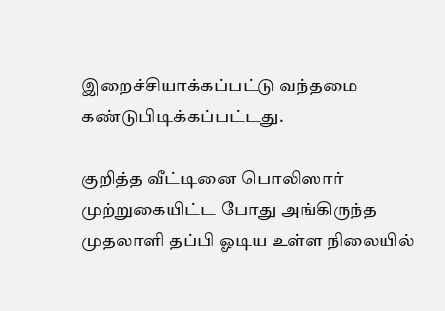இறைச்சியாக்கப்பட்டு வந்தமை கண்டுபிடிக்கப்பட்டது.

குறித்த வீட்டினை பொலிஸார் முற்றுகையிட்ட போது அங்கிருந்த முதலாளி தப்பி ஓடிய உள்ள நிலையில்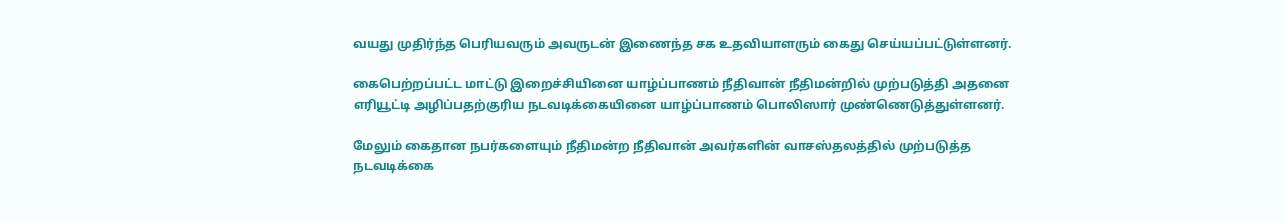வயது முதிர்ந்த பெரியவரும் அவருடன் இணைந்த சக உதவியாளரும் கைது செய்யப்பட்டுள்ளனர்.

கைபெற்றப்பட்ட மாட்டு இறைச்சியினை யாழ்ப்பாணம் நீதிவான் நீதிமன்றில் முற்படுத்தி அதனை எரியூட்டி அழிப்பதற்குரிய நடவடிக்கையினை யாழ்ப்பாணம் பொலிஸார் முண்ணெடுத்துள்ளனர்.

மேலும் கைதான நபர்களையும் நீதிமன்ற நீதிவான் அவர்களின் வாசஸ்தலத்தில் முற்படுத்த நடவடிக்கை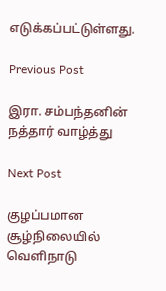எடுக்கப்பட்டுள்ளது.

Previous Post

இரா. சம்பந்தனின் நத்தார் வாழ்த்து

Next Post

குழப்பமான சூழ்நிலையில் வெளிநாடு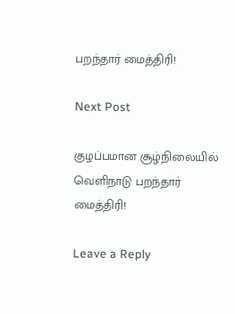பறந்தார் மைத்திரி!

Next Post

குழப்பமான சூழ்நிலையில் வெளிநாடு பறந்தார் மைத்திரி!

Leave a Reply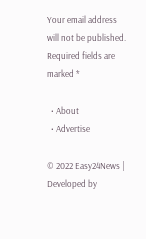Your email address will not be published. Required fields are marked *

  • About
  • Advertise

© 2022 Easy24News | Developed by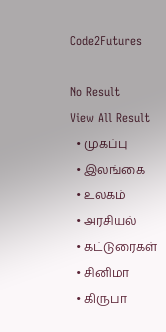Code2Futures

No Result
View All Result
  • முகப்பு
  • இலங்கை
  • உலகம்
  • அரசியல்
  • கட்டுரைகள்
  • சினிமா
  • கிருபா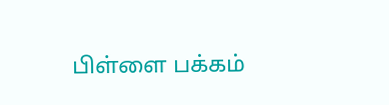பிள்ளை பக்கம்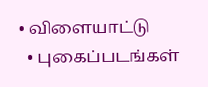• விளையாட்டு
  • புகைப்படங்கள்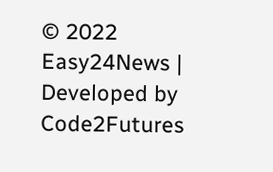© 2022 Easy24News | Developed by Code2Futures